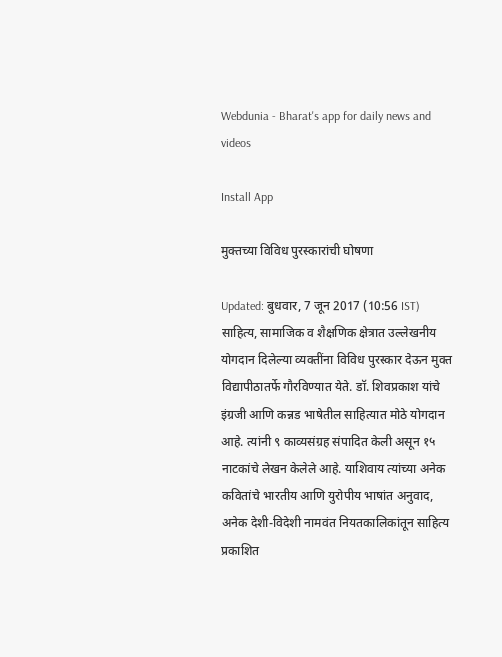Webdunia - Bharat's app for daily news and videos

Install App

मुक्तच्या विविध पुरस्कारांची घोषणा

Updated: बुधवार, 7 जून 2017 (10:56 IST)
साहित्य, सामाजिक व शैक्षणिक क्षेत्रात उल्लेखनीय योगदान दिलेल्या व्यक्तींना विविध पुरस्कार देऊन मुक्त विद्यापीठातर्फे गौरविण्यात येते. डॉ. शिवप्रकाश यांचे इंग्रजी आणि कन्नड भाषेतील साहित्यात मोठे योगदान आहे. त्यांनी ९ काव्यसंग्रह संपादित केली असून १५ नाटकांचे लेखन केलेले आहे. याशिवाय त्यांच्या अनेक कवितांचे भारतीय आणि युरोपीय भाषांत अनुवाद, अनेक देशी-विदेशी नामवंत नियतकालिकांतून साहित्य प्रकाशित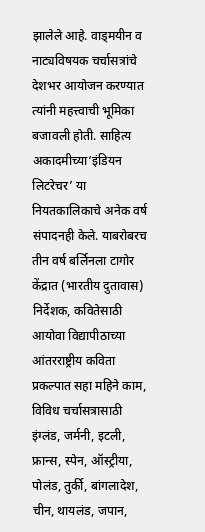झालेले आहे. वाड्मयीन व नाट्यविषयक चर्चासत्रांचे देशभर आयोजन करण्यात त्यांनी महत्त्वाची भूमिका बजावली होती. साहित्य अकादमीच्या‘इंडियन लिटरेचर’ या नियतकालिकाचे अनेक वर्ष संपादनही केले. याबरोबरच तीन वर्ष बर्लिनला टागोर केंद्रात (भारतीय दुतावास) निर्देशक, कवितेसाठी आयोवा विद्यापीठाच्या आंतरराष्ट्रीय कविता प्रकल्पात सहा महिने काम, विविध चर्चासत्रासाठी इंग्लंड, जर्मनी, इटली, फ्रान्स, स्पेन, ऑस्ट्रीया, पोलंड, तुर्की, बांगलादेश, चीन, थायलंड, जपान,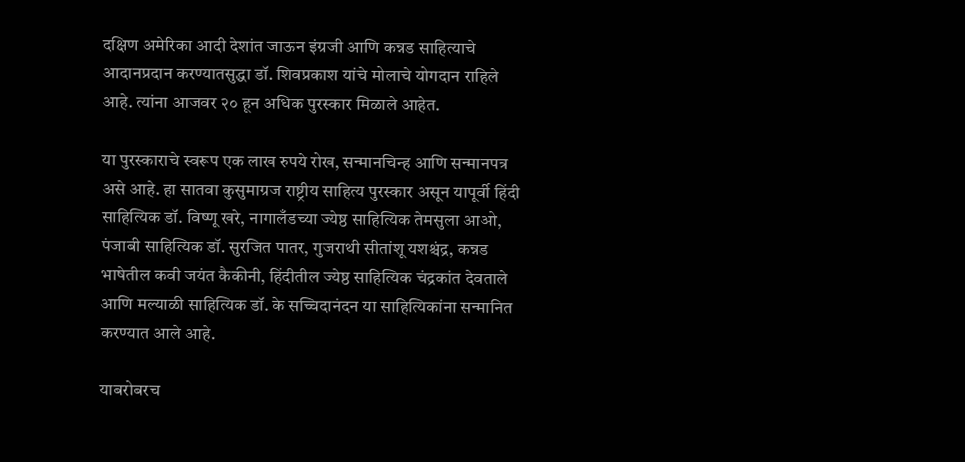दक्षिण अमेरिका आदी देशांत जाऊन इंग्रजी आणि कन्नड साहित्याचे आदानप्रदान करण्यातसुद्धा डॉ. शिवप्रकाश यांचे मोलाचे योगदान राहिले आहे. त्यांना आजवर २० हून अधिक पुरस्कार मिळाले आहेत.

या पुरस्काराचे स्वरूप एक लाख रुपये रोख, सन्मानचिन्ह आणि सन्मानपत्र असे आहे. हा सातवा कुसुमाग्रज राष्ट्रीय साहित्य पुरस्कार असून यापूर्वी हिंदी साहित्यिक डॉ. विष्णू खरे, नागालँडच्या ज्येष्ठ साहित्यिक तेमसुला आओ, पंजाबी साहित्यिक डॉ. सुरजित पातर, गुजराथी सीतांशू यशश्चंद्र, कन्नड भाषेतील कवी जयंत कैकीनी, हिंदीतील ज्येष्ठ साहित्यिक चंद्रकांत देवताले आणि मल्याळी साहित्यिक डॉ. के सच्चिदानंदन या साहित्यिकांना सन्मानित करण्यात आले आहे.

याबरोबरच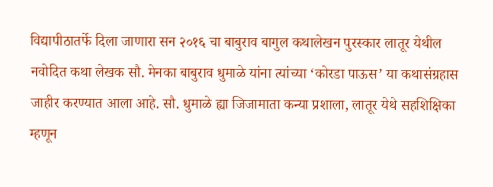विद्यापीठातर्फे दिला जाणारा सन २०१६ चा बाबुराव बागुल कथालेखन पुरस्कार लातूर येथील नवोदित कथा लेखक सौ. मेनका बाबुराव धुमाळे यांना त्यांच्या ‘कोरडा पाऊस’ या कथासंग्रहास जाहीर करण्यात आला आहे. सौ. धुमाळे ह्या जिजामाता कन्या प्रशाला, लातूर येथे सहशिक्षिका म्हणून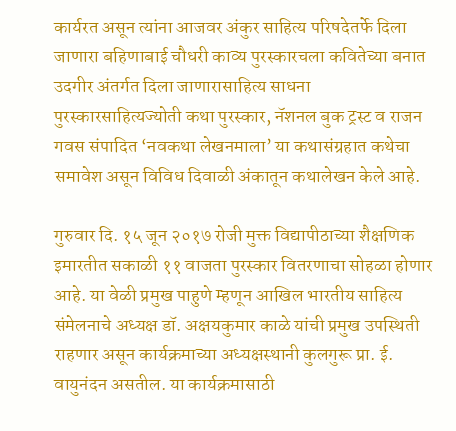कार्यरत असून त्यांना आजवर अंकुर साहित्य परिषदेतर्फे दिला जाणारा बहिणाबाई चौधरी काव्य पुरस्कारचला कवितेच्या बनात उदगीर अंतर्गत दिला जाणारासाहित्य साधना पुरस्कारसाहित्यज्योती कथा पुरस्कार, नॅशनल बुक ट्रस्ट व राजन गवस संपादित ‘नवकथा लेखनमाला’ या कथासंग्रहात कथेचा समावेश असून विविध दिवाळी अंकातून कथालेखन केले आहे.

गुरुवार दि. १५ जून २०१७ रोजी मुक्त विद्यापीठाच्या शैक्षणिक इमारतीत सकाळी ११ वाजता पुरस्कार वितरणाचा सोहळा होणार आहे. या वेळी प्रमुख पाहुणे म्हणून आखिल भारतीय साहित्य संमेलनाचे अध्यक्ष डॉ. अक्षयकुमार काळे यांची प्रमुख उपस्थिती राहणार असून कार्यक्रमाच्या अध्यक्षस्थानी कुलगुरू प्रा. ई. वायुनंदन असतील. या कार्यक्रमासाठी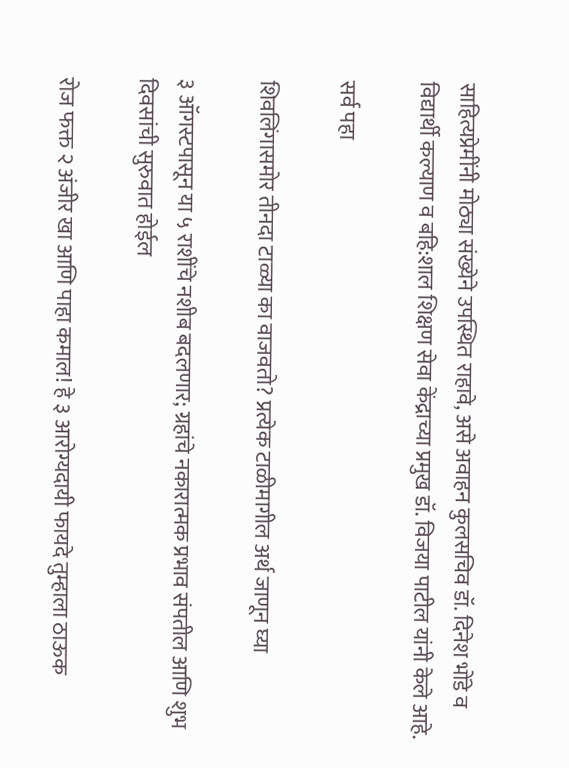साहित्यप्रेमींनी मोठ्या संख्येने उपस्थित राहावे, असे अवाहन कुलसचिव डॉ. दिनेश भोंडे व विद्यार्थी कल्याण व बहि:शाल शिक्षण सेवा केंद्राच्या प्रमुख डॉ. विजया पाटील यांनी केले आहे.

सर्व पहा

शिवलिंगासमोर तीनदा टाळ्या का वाजवतो? प्रत्येक टाळीमागील अर्थ जाणून घ्या

३ ऑगस्टपासून या ५ राशींचे नशीब बदलणार; ग्रहांचे नकारात्मक प्रभाव संपतील आणि शुभ दिवसांची सुरुवात होईल

रोज फक्त २ अंजीर खा आणि पाहा कमाल! हे ३ आरोग्यदायी फायदे तुम्हाला ठाऊक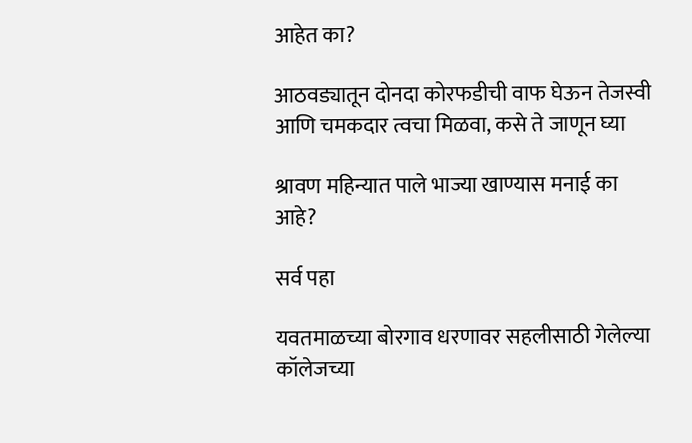आहेत का?

आठवड्यातून दोनदा कोरफडीची वाफ घेऊन तेजस्वी आणि चमकदार त्वचा मिळवा, कसे ते जाणून घ्या

श्रावण महिन्यात पाले भाज्या खाण्यास मनाई का आहे?

सर्व पहा

यवतमाळच्या बोरगाव धरणावर सहलीसाठी गेलेल्या कॉलेजच्या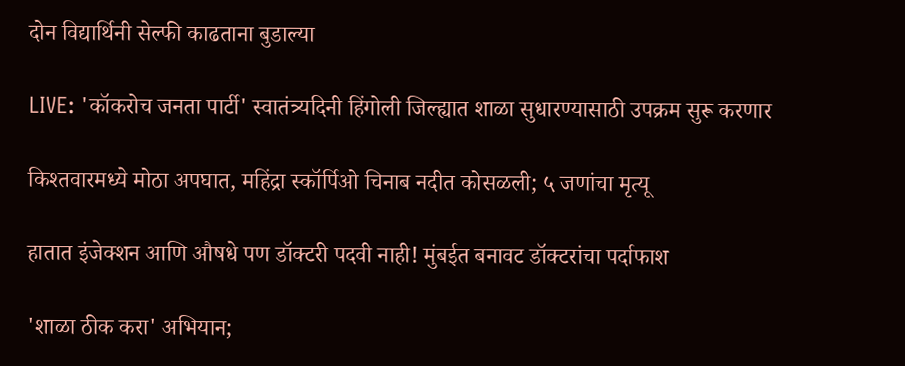दोन विद्यार्थिनी सेल्फी काढताना बुडाल्या

LIVE: 'कॉकरोच जनता पार्टी' स्वातंत्र्यदिनी हिंगोली जिल्ह्यात शाळा सुधारण्यासाठी उपक्रम सुरू करणार

किश्तवारमध्ये मोठा अपघात, महिंद्रा स्कॉर्पिओ चिनाब नदीत कोसळली; ५ जणांचा मृत्यू

हातात इंजेक्शन आणि औषधे पण डॉक्टरी पदवी नाही! मुंबईत बनावट डॉक्टरांचा पर्दाफाश

'शाळा ठीक करा' अभियान;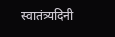स्वातंत्र्यदिनी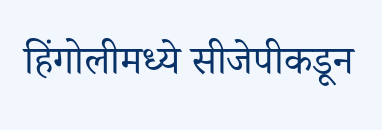हिंगोलीमध्ये सीजेपीकडून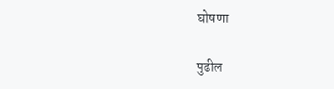घोषणा

पुढील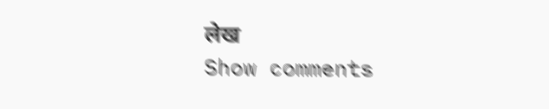लेख
Show comments